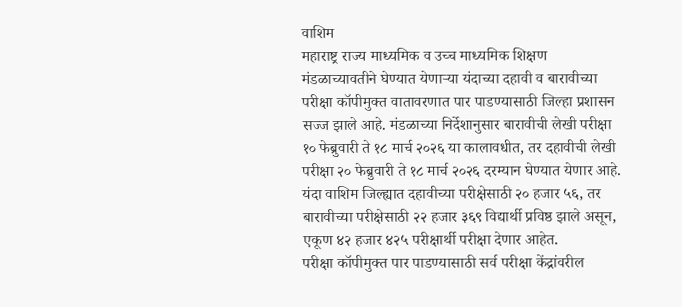वाशिम
महाराष्ट्र राज्य माध्यमिक व उच्च माध्यमिक शिक्षण मंडळाच्यावतीने घेण्यात येणाऱ्या यंदाच्या दहावी व बारावीच्या परीक्षा कॉपीमुक्त वातावरणात पार पाडण्यासाठी जिल्हा प्रशासन सज्ज झाले आहे. मंडळाच्या निर्देशानुसार बारावीची लेखी परीक्षा १० फेब्रुवारी ते १८ मार्च २०२६ या कालावधीत, तर दहावीची लेखी परीक्षा २० फेब्रुवारी ते १८ मार्च २०२६ दरम्यान घेण्यात येणार आहे.
यंदा वाशिम जिल्ह्यात दहावीच्या परीक्षेसाठी २० हजार ५६, तर बारावीच्या परीक्षेसाठी २२ हजार ३६९ विद्यार्थी प्रविष्ठ झाले असून, एकूण ४२ हजार ४२५ परीक्षार्थी परीक्षा देणार आहेत.
परीक्षा कॉपीमुक्त पार पाडण्यासाठी सर्व परीक्षा केंद्रांवरील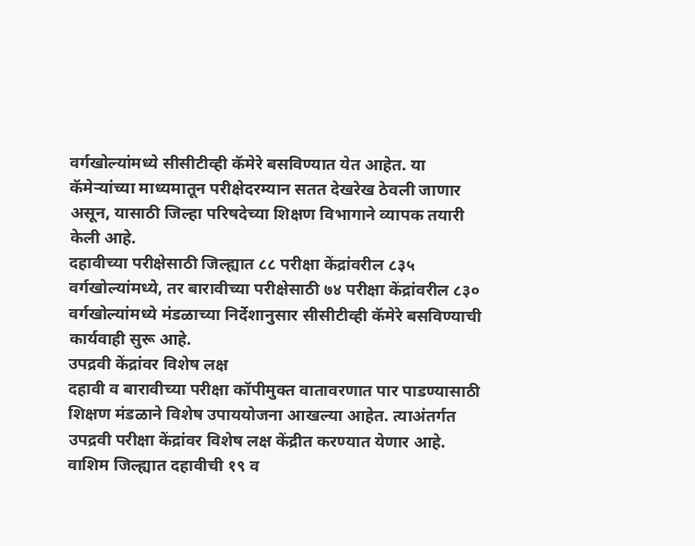वर्गखोल्यांमध्ये सीसीटीव्ही कॅमेरे बसविण्यात येत आहेत. या कॅमेऱ्यांच्या माध्यमातून परीक्षेदरम्यान सतत देखरेख ठेवली जाणार असून, यासाठी जिल्हा परिषदेच्या शिक्षण विभागाने व्यापक तयारी केली आहे.
दहावीच्या परीक्षेसाठी जिल्ह्यात ८८ परीक्षा केंद्रांवरील ८३५ वर्गखोल्यांमध्ये, तर बारावीच्या परीक्षेसाठी ७४ परीक्षा केंद्रांवरील ८३० वर्गखोल्यांमध्ये मंडळाच्या निर्देशानुसार सीसीटीव्ही कॅमेरे बसविण्याची कार्यवाही सुरू आहे.
उपद्रवी केंद्रांवर विशेष लक्ष
दहावी व बारावीच्या परीक्षा कॉपीमुक्त वातावरणात पार पाडण्यासाठी शिक्षण मंडळाने विशेष उपाययोजना आखल्या आहेत. त्याअंतर्गत उपद्रवी परीक्षा केंद्रांवर विशेष लक्ष केंद्रीत करण्यात येणार आहे.
वाशिम जिल्ह्यात दहावीची १९ व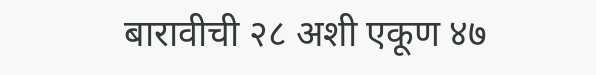बारावीची २८ अशी एकूण ४७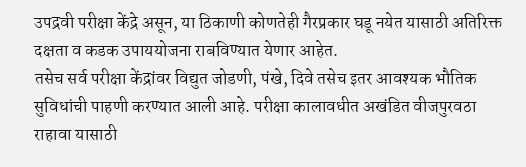उपद्रवी परीक्षा केंद्रे असून, या ठिकाणी कोणतेही गैरप्रकार घडू नयेत यासाठी अतिरिक्त दक्षता व कडक उपाययोजना राबविण्यात येणार आहेत.
तसेच सर्व परीक्षा केंद्रांवर विद्युत जोडणी, पंखे, दिवे तसेच इतर आवश्यक भौतिक सुविधांची पाहणी करण्यात आली आहे. परीक्षा कालावधीत अखंडित वीजपुरवठा राहावा यासाठी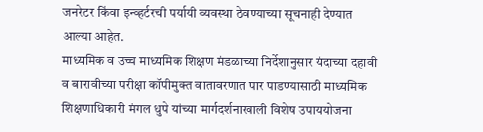जनरेटर किंवा इन्व्हर्टरची पर्यायी व्यवस्था ठेवण्याच्या सूचनाही देण्यात आल्या आहेत.
माध्यमिक व उच्च माध्यमिक शिक्षण मंडळाच्या निर्देशानुसार यंदाच्या दहावी व बारावीच्या परीक्षा कॉपीमुक्त वातावरणात पार पाडण्यासाठी माध्यमिक शिक्षणाधिकारी मंगल धुपे यांच्या मार्गदर्शनाखाली विशेष उपाययोजना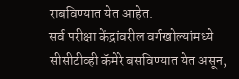राबविण्यात येत आहेत.
सर्व परीक्षा केंद्रांवरील वर्गखोल्यांमध्ये सीसीटीव्ही कॅमेरे बसविण्यात येत असून,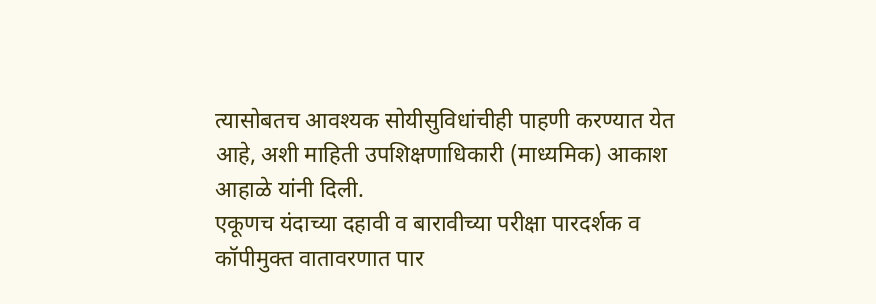त्यासोबतच आवश्यक सोयीसुविधांचीही पाहणी करण्यात येत आहे, अशी माहिती उपशिक्षणाधिकारी (माध्यमिक) आकाश आहाळे यांनी दिली.
एकूणच यंदाच्या दहावी व बारावीच्या परीक्षा पारदर्शक व कॉपीमुक्त वातावरणात पार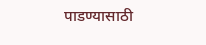पाडण्यासाठी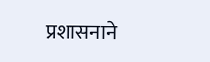प्रशासनाने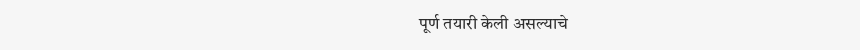पूर्ण तयारी केली असल्याचे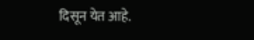दिसून येत आहे.